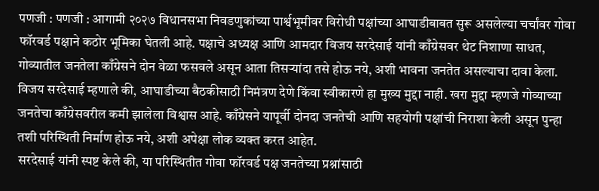पणजी : पणजी : आगामी २०२७ विधानसभा निवडणुकांच्या पार्श्वभूमीवर विरोधी पक्षांच्या आघाडीबाबत सुरू असलेल्या चर्चांवर गोवा फॉरवर्ड पक्षाने कठोर भूमिका घेतली आहे. पक्षाचे अध्यक्ष आणि आमदार विजय सरदेसाई यांनी काँग्रेसवर थेट निशाणा साधत, गोव्यातील जनतेला काँग्रेसने दोन वेळा फसवले असून आता तिसऱ्यांदा तसे होऊ नये, अशी भावना जनतेत असल्याचा दावा केला.
विजय सरदेसाई म्हणाले की, आघाडीच्या बैठकीसाठी निमंत्रण देणे किंवा स्वीकारणे हा मुख्य मुद्दा नाही. खरा मुद्दा म्हणजे गोव्याच्या जनतेचा काँग्रेसवरील कमी झालेला विश्वास आहे. काँग्रेसने यापूर्वी दोनदा जनतेची आणि सहयोगी पक्षांची निराशा केली असून पुन्हा तशी परिस्थिती निर्माण होऊ नये, अशी अपेक्षा लोक व्यक्त करत आहेत.
सरदेसाई यांनी स्पष्ट केले की, या परिस्थितीत गोवा फॉरवर्ड पक्ष जनतेच्या प्रश्नांसाठी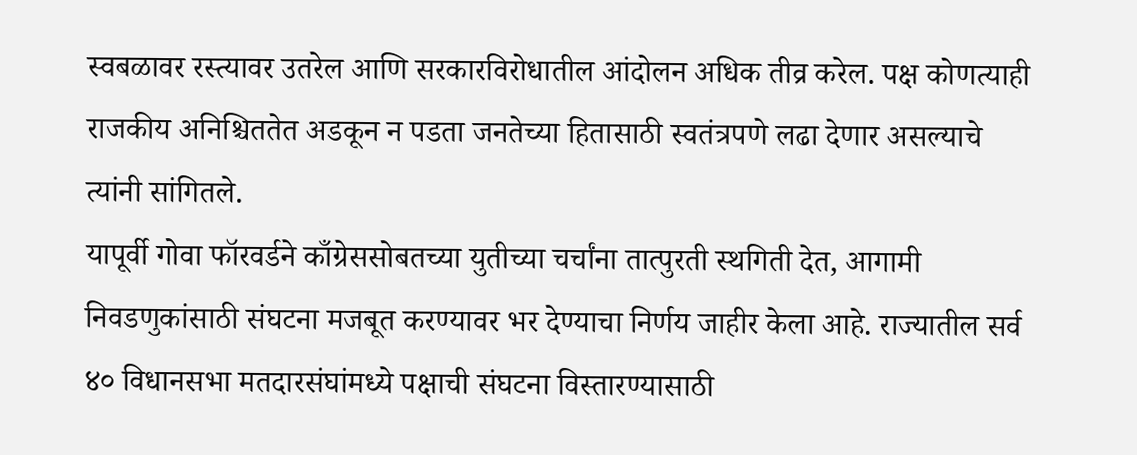स्वबळावर रस्त्यावर उतरेल आणि सरकारविरोधातील आंदोलन अधिक तीव्र करेल. पक्ष कोणत्याही राजकीय अनिश्चिततेत अडकून न पडता जनतेच्या हितासाठी स्वतंत्रपणे लढा देणार असल्याचे त्यांनी सांगितले.
यापूर्वी गोवा फॉरवर्डने काँग्रेससोबतच्या युतीच्या चर्चांना तात्पुरती स्थगिती देत, आगामी निवडणुकांसाठी संघटना मजबूत करण्यावर भर देण्याचा निर्णय जाहीर केला आहे. राज्यातील सर्व ४० विधानसभा मतदारसंघांमध्ये पक्षाची संघटना विस्तारण्यासाठी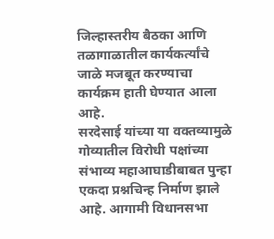जिल्हास्तरीय बैठका आणि तळागाळातील कार्यकर्त्यांचे जाळे मजबूत करण्याचा कार्यक्रम हाती घेण्यात आला आहे.
सरदेसाई यांच्या या वक्तव्यामुळे गोव्यातील विरोधी पक्षांच्या संभाव्य महाआघाडीबाबत पुन्हा एकदा प्रश्नचिन्ह निर्माण झाले आहे. आगामी विधानसभा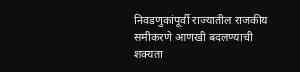निवडणुकांपूर्वी राज्यातील राजकीय समीकरणे आणखी बदलण्याची शक्यता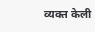व्यक्त केली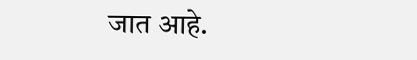जात आहे.